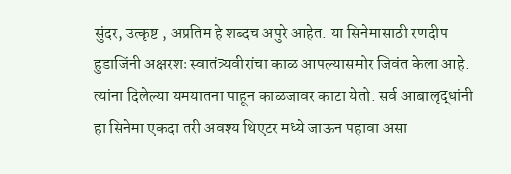सुंदर, उत्कृष्ट , अप्रतिम हे शब्दच अपुरे आहेत. या सिनेमासाठी रणदीप हुडाजिंनी अक्षरशः स्वातंत्र्यवीरांचा काळ आपल्यासमोर जिवंत केला आहे. त्यांना दिलेल्या यमयातना पाहून काळजावर काटा येतो. सर्व आबालृद्धांनी हा सिनेमा एकदा तरी अवश्य थिएटर मध्ये जाऊन पहावा असा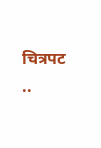चित्रपट ..